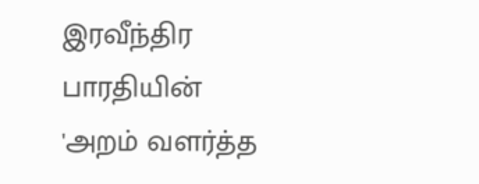இரவீந்திர பாரதியின் 'அறம் வளர்த்த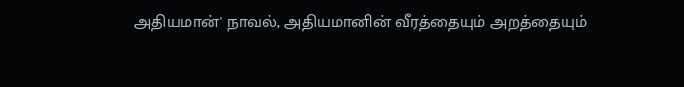அதியமான்' நாவல், அதியமானின் வீரத்தையும் அறத்தையும்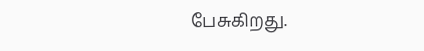பேசுகிறது.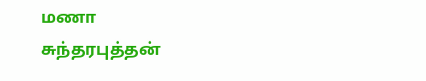மணா
சுந்தரபுத்தன்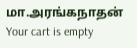மா.அரங்கநாதன்
Your cart is empty